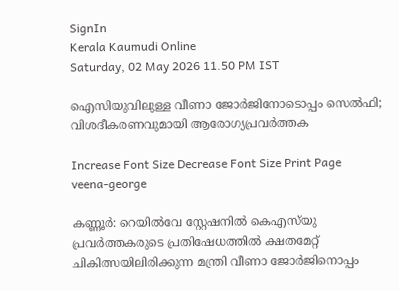SignIn
Kerala Kaumudi Online
Saturday, 02 May 2026 11.50 PM IST

ഐസിയുവിലുള്ള വീണാ ജോർജിനോടൊപ്പം സെൽഫി; വിശദീകരണവുമായി ആരോഗ്യപ്രവർത്തക

Increase Font Size Decrease Font Size Print Page
veena-george

കണ്ണൂർ: റെയിൽവേ സ്റ്റേഷനിൽ കെഎസ്‌യു പ്രവർത്തകരുടെ പ്രതിഷേധത്തിൽ ക്ഷതമേറ്റ് ചികിത്സയിലിരിക്കുന്ന മന്ത്രി വീണാ ജോർജിനൊപ്പം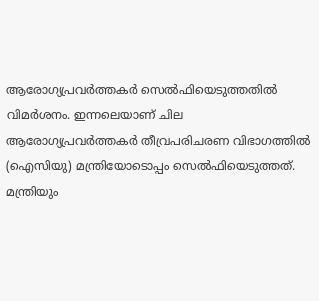ആരോഗ്യപ്രവർത്തകർ സെൽഫിയെടുത്തതിൽ വിമർശനം. ഇന്നലെയാണ് ചില ആരോഗ്യപ്രവർത്തകർ തീവ്രപരിചരണ വിഭാഗത്തിൽ (ഐസിയു) മന്ത്രിയോടൊപ്പം സെൽഫിയെടുത്തത്. മന്ത്രിയും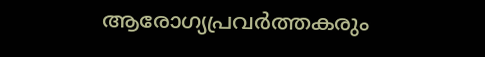ആരോഗ്യപ്രവർത്തകരും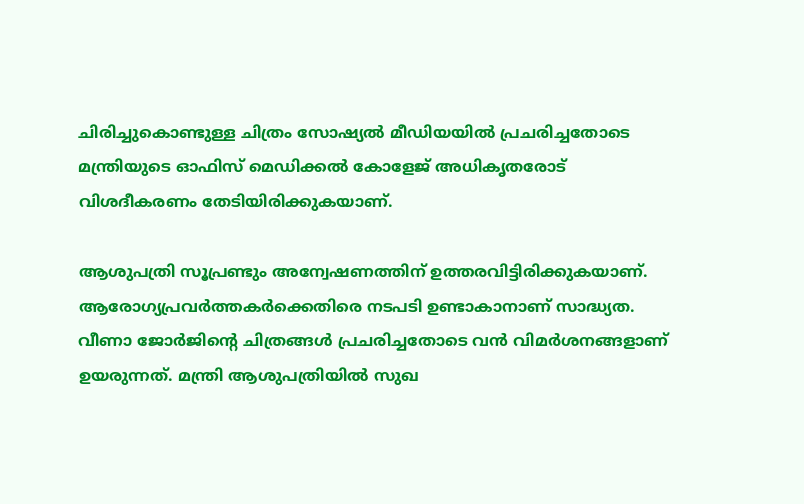ചിരിച്ചുകൊണ്ടുള്ള ചിത്രം സോഷ്യൽ മീഡിയയിൽ പ്രചരിച്ചതോടെ മന്ത്രിയുടെ ഓഫിസ് മെഡിക്കൽ കോളേജ് അധികൃതരോട് വിശദീകരണം തേടിയിരിക്കുകയാണ്.

ആശുപത്രി സൂപ്രണ്ടും അന്വേഷണത്തിന് ഉത്തരവിട്ടിരിക്കുകയാണ്. ആരോഗ്യപ്രവർത്തകർക്കെതിരെ നടപടി ഉണ്ടാകാനാണ് സാദ്ധ്യത. വീണാ ജോർജിന്റെ ചിത്രങ്ങൾ പ്രചരിച്ചതോടെ വൻ വിമർശനങ്ങളാണ് ഉയരുന്നത്. മന്ത്രി ആശുപത്രിയിൽ സുഖ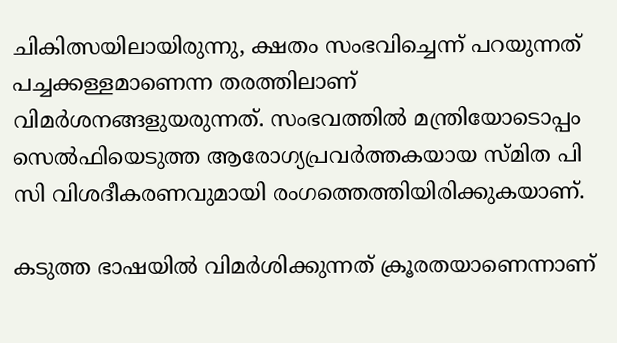ചികിത്സയിലായിരുന്നു, ക്ഷതം സംഭവിച്ചെന്ന് പറയുന്നത് പച്ചക്കള്ളമാണെന്ന തരത്തിലാണ് വിമർശനങ്ങളുയരുന്നത്. സംഭവത്തിൽ മന്ത്രിയോടൊപ്പം സെൽഫിയെടുത്ത ആരോഗ്യപ്രവർത്തകയായ സ്‌മിത പി സി വിശദീകരണവുമായി രംഗത്തെത്തിയിരിക്കുകയാണ്.

കടുത്ത ഭാഷയിൽ വിമർശിക്കുന്നത് ക്രൂരതയാണെന്നാണ്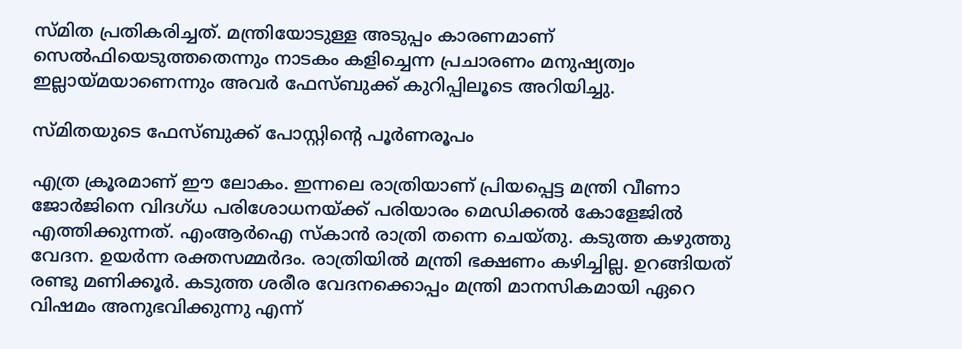സ്‌മിത പ്രതികരിച്ചത്. മന്ത്രിയോടുള്ള അടുപ്പം കാരണമാണ് സെൽഫിയെടുത്തതെന്നും നാടകം കളിച്ചെന്ന പ്രചാരണം മനുഷ്യത്വം ഇല്ലായ്മയാണെന്നും അവർ ഫേസ്‌ബുക്ക് കുറിപ്പിലൂടെ അറിയിച്ചു.

സ്‌മിതയുടെ ഫേസ്‌ബുക്ക് പോസ്റ്റിന്റെ പൂർണരൂപം

എത്ര ക്രൂരമാണ് ഈ ലോകം. ഇന്നലെ രാത്രിയാണ് പ്രിയപ്പെട്ട മന്ത്രി വീണാ ജോർജിനെ വിദഗ്ധ പരിശോധനയ്ക്ക് പരിയാരം മെഡിക്കൽ കോളേജിൽ എത്തിക്കുന്നത്. എംആർഐ സ്കാൻ രാത്രി തന്നെ ചെയ്തു. കടുത്ത കഴുത്തു വേദന. ഉയർന്ന രക്തസമ്മർദം. രാത്രിയിൽ മന്ത്രി ഭക്ഷണം കഴിച്ചില്ല. ഉറങ്ങിയത് രണ്ടു മണിക്കൂർ. കടുത്ത ശരീര വേദനക്കൊപ്പം മന്ത്രി മാനസികമായി ഏറെ വിഷമം അനുഭവിക്കുന്നു എന്ന്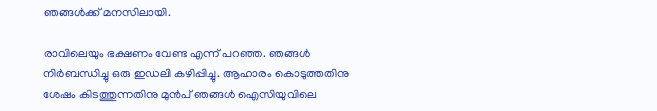ഞങ്ങൾക്ക് മനസിലായി.

രാവിലെയും ഭക്ഷണം വേണ്ട എന്ന് പറഞ്ഞ. ഞങ്ങൾ നിർബന്ധിച്ചു ഒരു ഇഡലി കഴിപ്പിച്ചു. ആഹാരം കൊടുത്തതിനു ശേഷം കിടത്തുന്നതിനു മുൻപ് ഞങ്ങൾ ഐസി‌യുവിലെ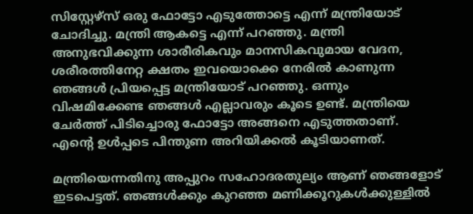സിസ്റ്റേഴ്സ് ഒരു ഫോട്ടോ എടുത്തോട്ടെ എന്ന് മന്ത്രിയോട് ചോദിച്ചു. മന്ത്രി ആകട്ടെ എന്ന് പറഞ്ഞു. മന്ത്രി അനുഭവിക്കുന്ന ശാരീരികവും മാനസികവുമായ വേദന, ശരീരത്തിനേറ്റ ക്ഷതം ഇവയൊക്കെ നേരിൽ കാണുന്ന ഞങ്ങൾ പ്രിയപ്പെട്ട മന്ത്രിയോട് പറഞ്ഞു. ഒന്നും വിഷമിക്കേണ്ട ഞങ്ങൾ എല്ലാവരും കൂടെ ഉണ്ട്. മന്ത്രിയെ ചേർത്ത് പിടിച്ചൊരു ഫോട്ടോ അങ്ങനെ എടുത്തതാണ്. എന്റെ ഉൾപ്പടെ പിന്തുണ അറിയിക്കൽ കൂടിയാണത്.

മന്ത്രിയെന്നതിനു അപ്പുറം സഹോദരതുല്യം ആണ് ഞങ്ങളോട് ഇടപെട്ടത്. ഞങ്ങൾക്കും കുറഞ്ഞ മണിക്കൂറുകൾക്കുള്ളിൽ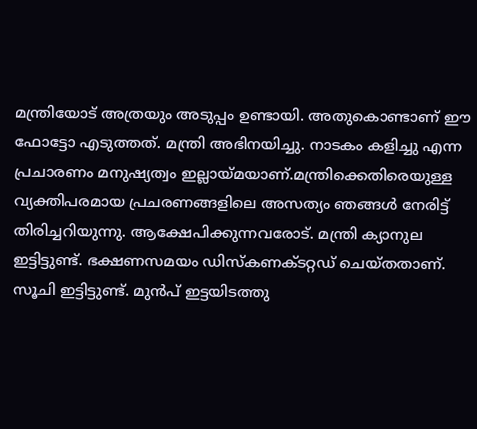മന്ത്രിയോട് അത്രയും അടുപ്പം ഉണ്ടായി. അതുകൊണ്ടാണ് ഈ ഫോട്ടോ എടുത്തത്. മന്ത്രി അഭിനയിച്ചു. നാടകം കളിച്ചു എന്ന പ്രചാരണം മനുഷ്യത്വം ഇല്ലായ്മയാണ്.മന്ത്രിക്കെതിരെയുള്ള വ്യക്തിപരമായ പ്രചരണങ്ങളിലെ അസത്യം ഞങ്ങൾ നേരിട്ട് തിരിച്ചറിയുന്നു. ആക്ഷേപിക്കുന്നവരോട്. മന്ത്രി ക്യാനുല ഇട്ടിട്ടുണ്ട്. ഭക്ഷണസമയം ഡിസ്‌കണക്ടറ്റഡ് ചെയ്തതാണ്. സൂചി ഇട്ടിട്ടുണ്ട്. മുൻപ് ഇട്ടയിടത്തു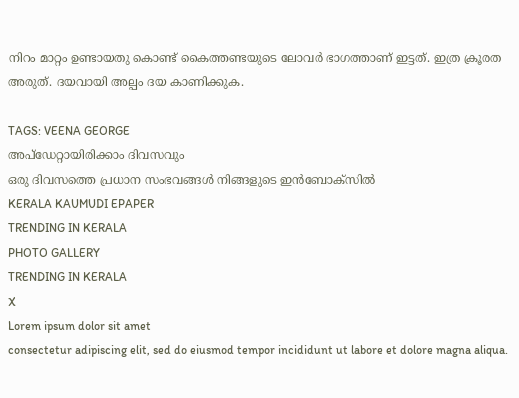നിറം മാറ്റം ഉണ്ടായതു കൊണ്ട് കൈത്തണ്ടയുടെ ലോവർ ഭാഗത്താണ് ഇട്ടത്. ഇത്ര ക്രൂരത അരുത്. ദയവായി അല്പം ദയ കാണിക്കുക.

TAGS: VEENA GEORGE
അപ്ഡേറ്റായിരിക്കാം ദിവസവും
ഒരു ദിവസത്തെ പ്രധാന സംഭവങ്ങൾ നിങ്ങളുടെ ഇൻബോക്സിൽ
KERALA KAUMUDI EPAPER
TRENDING IN KERALA
PHOTO GALLERY
TRENDING IN KERALA
X
Lorem ipsum dolor sit amet
consectetur adipiscing elit, sed do eiusmod tempor incididunt ut labore et dolore magna aliqua.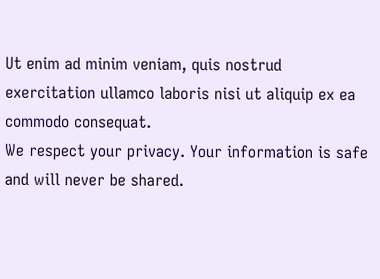Ut enim ad minim veniam, quis nostrud exercitation ullamco laboris nisi ut aliquip ex ea commodo consequat.
We respect your privacy. Your information is safe and will never be shared.